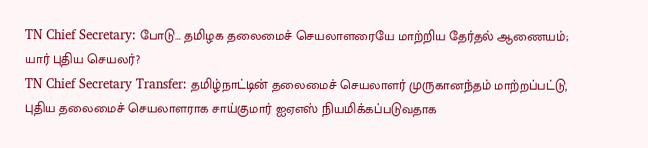TN Chief Secretary: போடு… தமிழக தலைமைச் செயலாளரையே மாற்றிய தேர்தல் ஆணையம்; யார் புதிய செயலர்?
TN Chief Secretary Transfer: தமிழ்நாட்டின் தலைமைச் செயலாளர் முருகானந்தம் மாற்றப்பட்டு, புதிய தலைமைச் செயலாளராக சாய்குமார் ஐஏஎஸ் நியமிக்கப்படுவதாக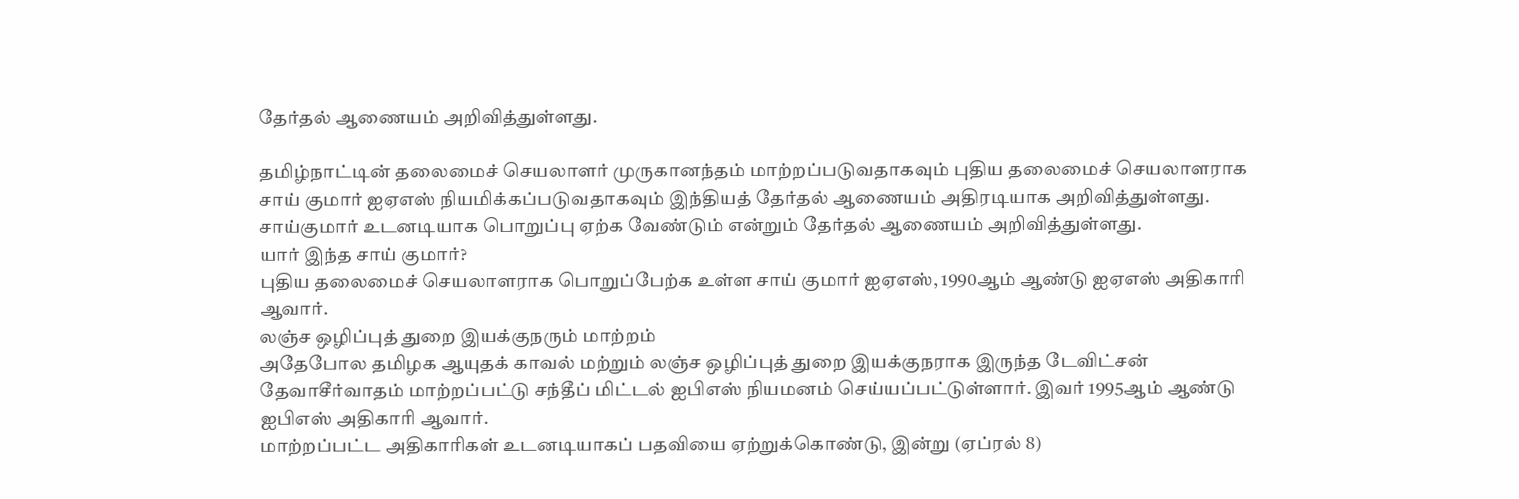தேர்தல் ஆணையம் அறிவித்துள்ளது.

தமிழ்நாட்டின் தலைமைச் செயலாளர் முருகானந்தம் மாற்றப்படுவதாகவும் புதிய தலைமைச் செயலாளராக சாய் குமார் ஐஏஎஸ் நியமிக்கப்படுவதாகவும் இந்தியத் தேர்தல் ஆணையம் அதிரடியாக அறிவித்துள்ளது. சாய்குமார் உடனடியாக பொறுப்பு ஏற்க வேண்டும் என்றும் தேர்தல் ஆணையம் அறிவித்துள்ளது.
யார் இந்த சாய் குமார்?
புதிய தலைமைச் செயலாளராக பொறுப்பேற்க உள்ள சாய் குமார் ஐஏஎஸ், 1990ஆம் ஆண்டு ஐஏஎஸ் அதிகாரி ஆவார்.
லஞ்ச ஒழிப்புத் துறை இயக்குநரும் மாற்றம்
அதேபோல தமிழக ஆயுதக் காவல் மற்றும் லஞ்ச ஒழிப்புத் துறை இயக்குநராக இருந்த டேவிட்சன் தேவாசீர்வாதம் மாற்றப்பட்டு சந்தீப் மிட்டல் ஐபிஎஸ் நியமனம் செய்யப்பட்டுள்ளார். இவர் 1995ஆம் ஆண்டு ஐபிஎஸ் அதிகாரி ஆவார்.
மாற்றப்பட்ட அதிகாரிகள் உடனடியாகப் பதவியை ஏற்றுக்கொண்டு, இன்று (ஏப்ரல் 8)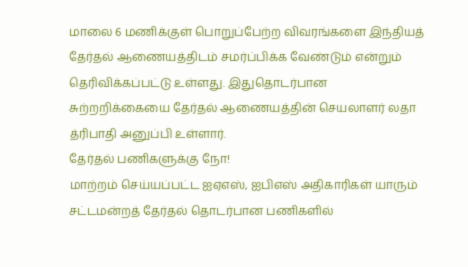மாலை 6 மணிக்குள் பொறுப்பேற்ற விவரங்களை இந்தியத் தேர்தல் ஆணையத்திடம் சமர்ப்பிக்க வேண்டும் என்றும் தெரிவிக்கப்பட்டு உள்ளது. இதுதொடர்பான சுற்றறிக்கையை தேர்தல் ஆணையத்தின் செயலாளர் லதா த்ரிபாதி அனுப்பி உள்ளார்.
தேர்தல் பணிகளுக்கு நோ!
மாற்றம் செய்யப்பட்ட ஐஏஎஸ், ஐபிஎஸ் அதிகாரிகள் யாரும் சட்டமன்றத் தேர்தல் தொடர்பான பணிகளில்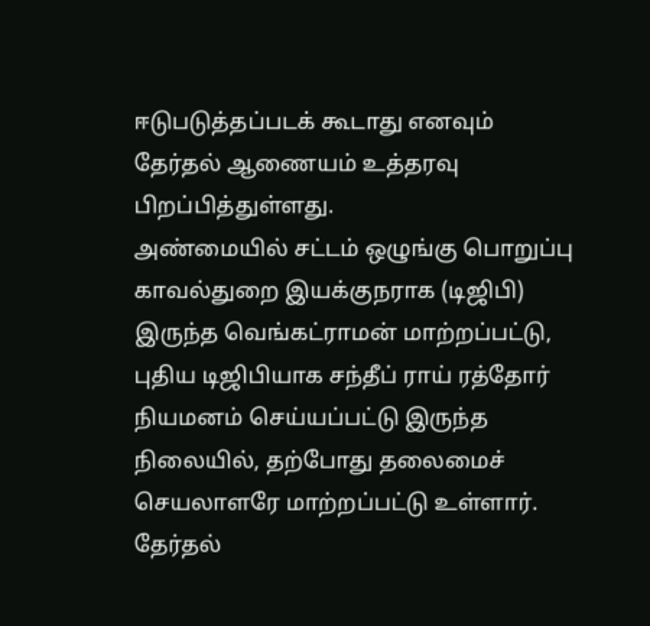ஈடுபடுத்தப்படக் கூடாது எனவும் தேர்தல் ஆணையம் உத்தரவு பிறப்பித்துள்ளது.
அண்மையில் சட்டம் ஒழுங்கு பொறுப்பு காவல்துறை இயக்குநராக (டிஜிபி) இருந்த வெங்கட்ராமன் மாற்றப்பட்டு, புதிய டிஜிபியாக சந்தீப் ராய் ரத்தோர் நியமனம் செய்யப்பட்டு இருந்த நிலையில், தற்போது தலைமைச் செயலாளரே மாற்றப்பட்டு உள்ளார்.
தேர்தல்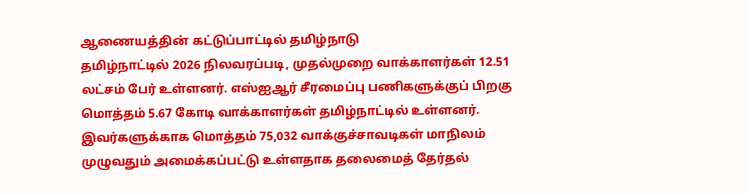ஆணையத்தின் கட்டுப்பாட்டில் தமிழ்நாடு
தமிழ்நாட்டில் 2026 நிலவரப்படி, முதல்முறை வாக்காளர்கள் 12.51 லட்சம் பேர் உள்ளனர். எஸ்ஐஆர் சீரமைப்பு பணிகளுக்குப் பிறகு மொத்தம் 5.67 கோடி வாக்காளர்கள் தமிழ்நாட்டில் உள்ளனர். இவர்களுக்காக மொத்தம் 75,032 வாக்குச்சாவடிகள் மாநிலம் முழுவதும் அமைக்கப்பட்டு உள்ளதாக தலைமைத் தேர்தல்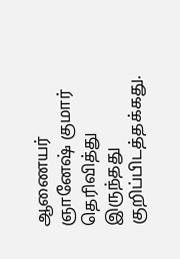ஆணையர் ஞானேஷ் குமார் தெரிவித்து இருந்தது குறிப்பிடத்தக்கது.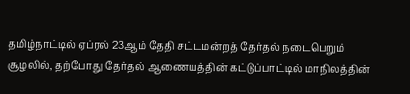தமிழ்நாட்டில் ஏப்ரல் 23ஆம் தேதி சட்டமன்றத் தேர்தல் நடைபெறும் சூழலில், தற்போது தேர்தல் ஆணையத்தின் கட்டுப்பாட்டில் மாநிலத்தின்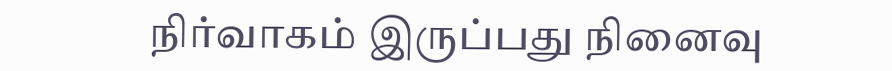நிர்வாகம் இருப்பது நினைவு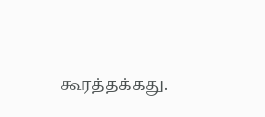கூரத்தக்கது.